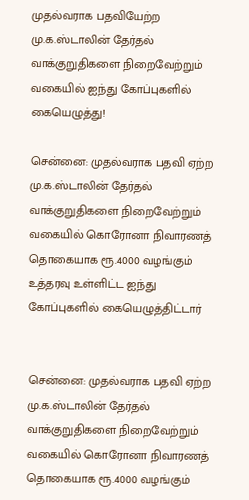முதல்வராக பதவியேற்ற மு.க.ஸ்டாலின் தேர்தல் வாக்குறுதிகளை நிறைவேற்றும் வகையில் ஐந்து கோப்புகளில் கையெழுத்து!

சென்னை: முதல்வராக பதவி ஏற்ற மு.க.ஸ்டாலின் தேர்தல் வாக்குறுதிகளை நிறைவேற்றும் வகையில் கொரோனா நிவாரணத் தொகையாக ரூ.4000 வழங்கும் உத்தரவு உள்ளிட்ட ஐந்து கோப்புகளில் கையெழுத்திட்டார்


சென்னை: முதல்வராக பதவி ஏற்ற மு.க.ஸ்டாலின் தேர்தல் வாக்குறுதிகளை நிறைவேற்றும் வகையில் கொரோனா நிவாரணத் தொகையாக ரூ.4000 வழங்கும்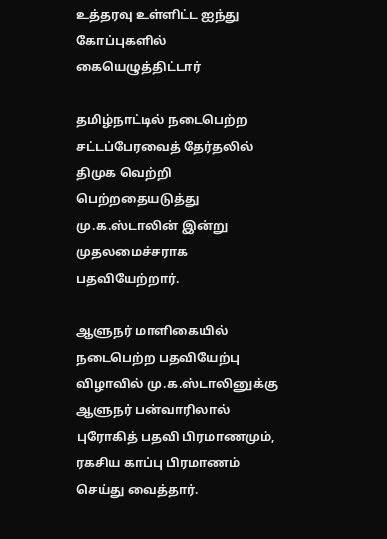உத்தரவு உள்ளிட்ட ஐந்து கோப்புகளில் கையெழுத்திட்டார்

தமிழ்நாட்டில் நடைபெற்ற சட்டப்பேரவைத் தேர்தலில் திமுக வெற்றி பெற்றதையடுத்து மு.க.ஸ்டாலின் இன்று முதலமைச்சராக பதவியேற்றார்.

ஆளுநர் மாளிகையில் நடைபெற்ற பதவியேற்பு விழாவில் மு.க.ஸ்டாலினுக்கு ஆளுநர் பன்வாரிலால் புரோகித் பதவி பிரமாணமும், ரகசிய காப்பு பிரமாணம் செய்து வைத்தார்.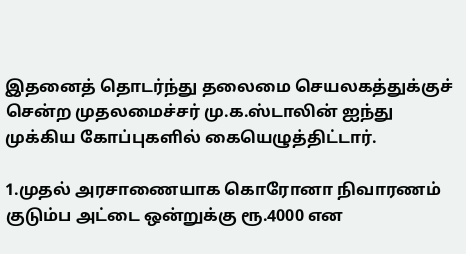இதனைத் தொடர்ந்து தலைமை செயலகத்துக்குச் சென்ற முதலமைச்சர் மு.க.ஸ்டாலின் ஐந்து முக்கிய கோப்புகளில் கையெழுத்திட்டார்.

1.முதல் அரசாணையாக கொரோனா நிவாரணம் குடும்ப அட்டை ஒன்றுக்கு ரூ.4000 என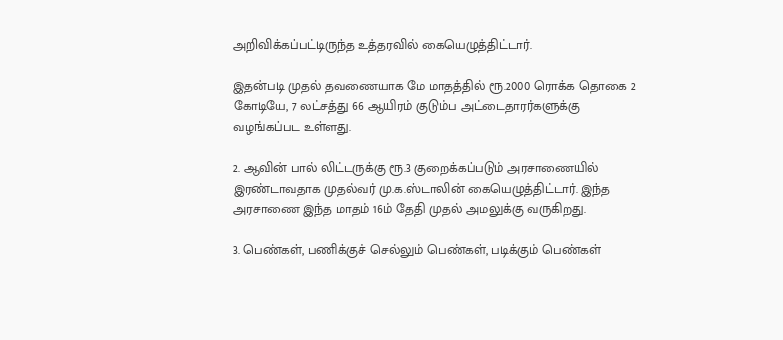அறிவிக்கப்பட்டிருந்த உத்தரவில் கையெழுத்திட்டார்.

இதன்படி முதல் தவணையாக மே மாதத்தில் ரூ.2000 ரொக்க தொகை 2 கோடியே, 7 லட்சத்து 66 ஆயிரம் குடும்ப அட்டைதாரர்களுக்கு வழங்கப்பட உள்ளது.

2. ஆவின் பால் லிட்டருக்கு ரூ.3 குறைக்கப்படும் அரசாணையில் இரண்டாவதாக முதல்வர் மு.க.ஸ்டாலின் கையெழுத்திட்டார். இந்த அரசாணை இந்த மாதம் 16ம் தேதி முதல் அமலுக்கு வருகிறது.

3. பெண்கள், பணிக்குச் செல்லும் பெண்கள், படிக்கும் பெண்கள்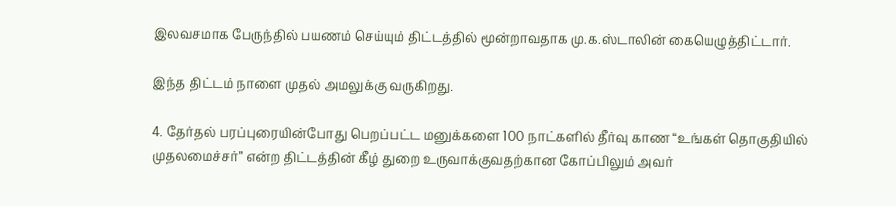இலவசமாக பேருந்தில் பயணம் செய்யும் திட்டத்தில் மூன்றாவதாக மு.க.ஸ்டாலின் கையெழுத்திட்டார்.

இந்த திட்டம் நாளை முதல் அமலுக்கு வருகிறது.

4. தேர்தல் பரப்புரையின்போது பெறப்பட்ட மனுக்களை 100 நாட்களில் தீர்வு காண “உங்கள் தொகுதியில் முதலமைச்சர்” என்ற திட்டத்தின் கீழ் துறை உருவாக்குவதற்கான கோப்பிலும் அவர்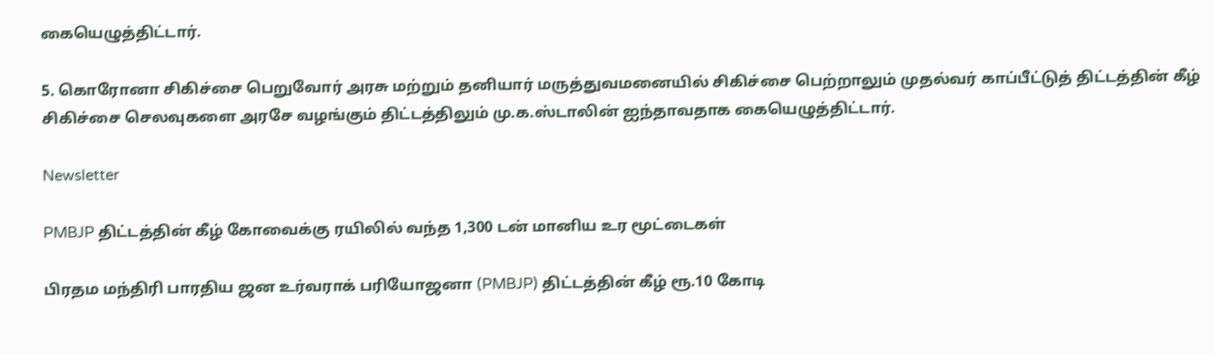கையெழுத்திட்டார்.

5. கொரோனா சிகிச்சை பெறுவோர் அரசு மற்றும் தனியார் மருத்துவமனையில் சிகிச்சை பெற்றாலும் முதல்வர் காப்பீட்டுத் திட்டத்தின் கீழ் சிகிச்சை செலவுகளை அரசே வழங்கும் திட்டத்திலும் மு.க.ஸ்டாலின் ஐந்தாவதாக கையெழுத்திட்டார்.

Newsletter

PMBJP திட்டத்தின் கீழ் கோவைக்கு ரயிலில் வந்த 1,300 டன் மானிய உர மூட்டைகள்

பிரதம மந்திரி பாரதிய ஜன உர்வராக் பரியோஜனா (PMBJP) திட்டத்தின் கீழ் ரூ.10 கோடி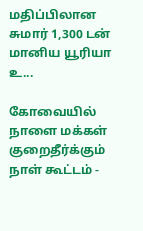மதிப்பிலான சுமார் 1,300 டன் மானிய யூரியா உ...

கோவையில் நாளை மக்கள் குறைதீர்க்கும் நாள் கூட்டம் -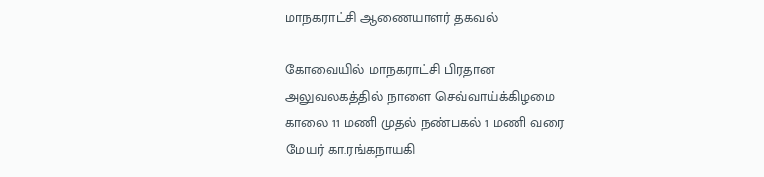மாநகராட்சி ஆணையாளர் தகவல்

கோவையில் மாநகராட்சி பிரதான அலுவலகத்தில் நாளை செவ்வாய்க்கிழமை காலை 11 மணி முதல் நண்பகல் 1 மணி வரை மேயர் கா.ரங்கநாயகி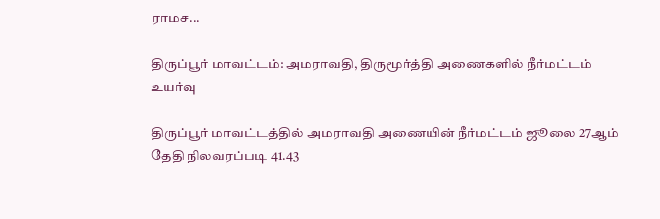ராமச...

திருப்பூர் மாவட்டம்: அமராவதி, திருமூர்த்தி அணைகளில் நீர்மட்டம் உயர்வு

திருப்பூர் மாவட்டத்தில் அமராவதி அணையின் நீர்மட்டம் ஜூலை 27ஆம் தேதி நிலவரப்படி 41.43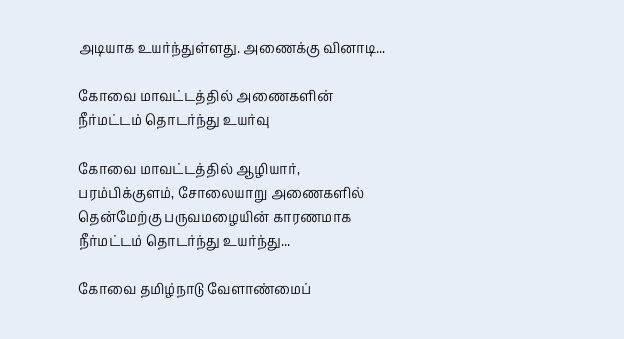அடியாக உயர்ந்துள்ளது. அணைக்கு வினாடி...

கோவை மாவட்டத்தில் அணைகளின் நீர்மட்டம் தொடர்ந்து உயர்வு

கோவை மாவட்டத்தில் ஆழியார், பரம்பிக்குளம், சோலையாறு அணைகளில் தென்மேற்கு பருவமழையின் காரணமாக நீர்மட்டம் தொடர்ந்து உயர்ந்து...

கோவை தமிழ்நாடு வேளாண்மைப்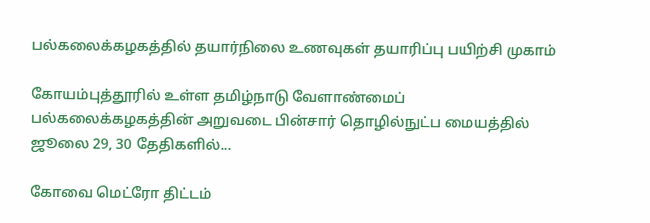பல்கலைக்கழகத்தில் தயார்நிலை உணவுகள் தயாரிப்பு பயிற்சி முகாம்

கோயம்புத்தூரில் உள்ள தமிழ்நாடு வேளாண்மைப் பல்கலைக்கழகத்தின் அறுவடை பின்சார் தொழில்நுட்ப மையத்தில் ஜூலை 29, 30 தேதிகளில்...

கோவை மெட்ரோ திட்டம்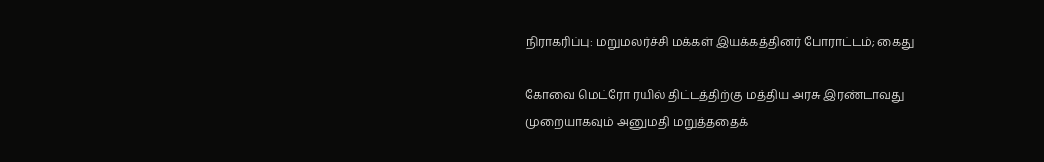நிராகரிப்பு: மறுமலர்ச்சி மக்கள் இயக்கத்தினர் போராட்டம்; கைது

கோவை மெட்ரோ ரயில் திட்டத்திற்கு மத்திய அரசு இரண்டாவது முறையாகவும் அனுமதி மறுத்ததைக்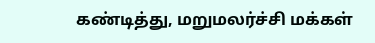கண்டித்து, மறுமலர்ச்சி மக்கள்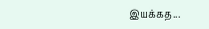இயக்கத...